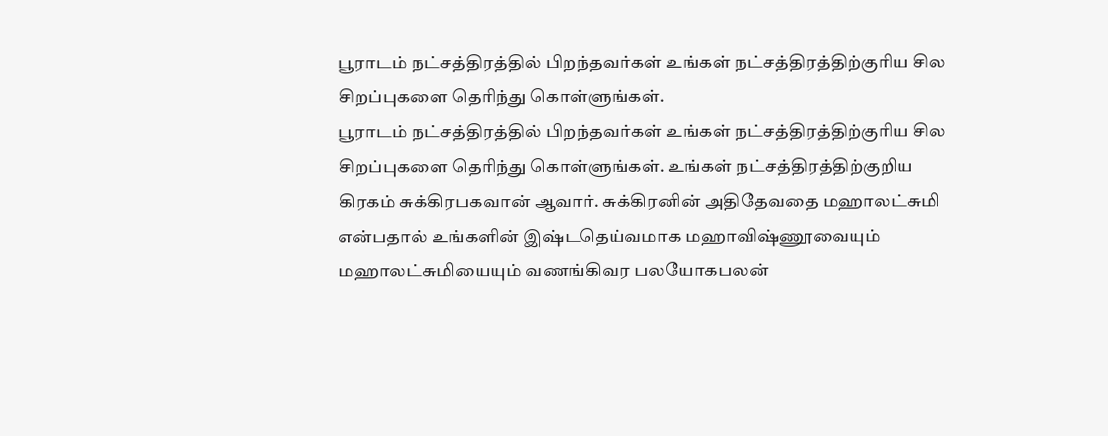பூராடம் நட்சத்திரத்தில் பிறந்தவர்கள் உங்கள் நட்சத்திரத்திற்குரிய சில சிறப்புகளை தெரிந்து கொள்ளுங்கள்.
பூராடம் நட்சத்திரத்தில் பிறந்தவர்கள் உங்கள் நட்சத்திரத்திற்குரிய சில சிறப்புகளை தெரிந்து கொள்ளுங்கள். உங்கள் நட்சத்திரத்திற்குறிய கிரகம் சுக்கிரபகவான் ஆவார். சுக்கிரனின் அதிதேவதை மஹாலட்சுமி என்பதால் உங்களின் இஷ்டதெய்வமாக மஹாவிஷ்ணூவையும் மஹாலட்சுமியையும் வணங்கிவர பலயோகபலன்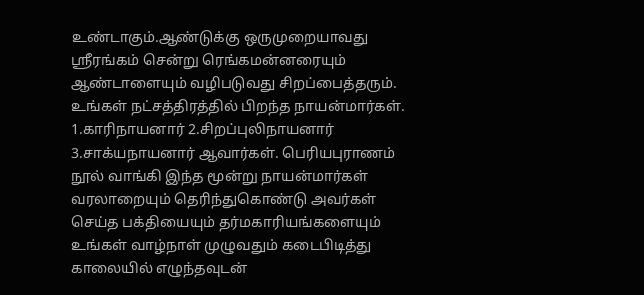உண்டாகும்.ஆண்டுக்கு ஒருமுறையாவது ஸ்ரீரங்கம் சென்று ரெங்கமன்னரையும் ஆண்டாளையும் வழிபடுவது சிறப்பைத்தரும். உங்கள் நட்சத்திரத்தில் பிறந்த நாயன்மார்கள். 1.காரிநாயனார் 2.சிறப்புலிநாயனார் 3.சாக்யநாயனார் ஆவார்கள். பெரியபுராணம் நூல் வாங்கி இந்த மூன்று நாயன்மார்கள் வரலாறையும் தெரிந்துகொண்டு அவர்கள் செய்த பக்தியையும் தர்மகாரியங்களையும் உங்கள் வாழ்நாள் முழுவதும் கடைபிடித்து காலையில் எழுந்தவுடன்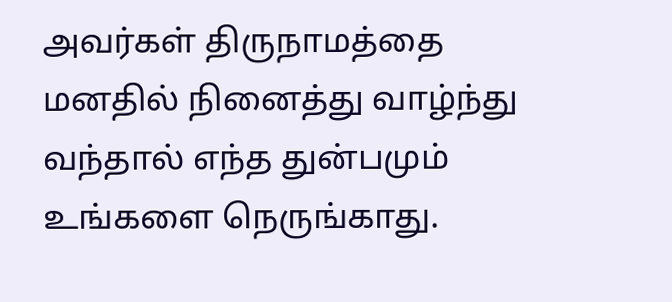அவர்கள் திருநாமத்தை மனதில் நினைத்து வாழ்ந்து வந்தால் எந்த துன்பமும் உங்களை நெருங்காது.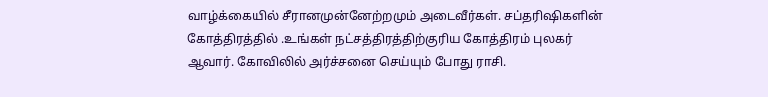வாழ்க்கையில் சீரானமுன்னேற்றமும் அடைவீர்கள். சப்தரிஷிகளின் கோத்திரத்தில் .உங்கள் நட்சத்திரத்திற்குரிய கோத்திரம் புலகர் ஆவார். கோவிலில் அர்ச்சனை செய்யும் போது ராசி.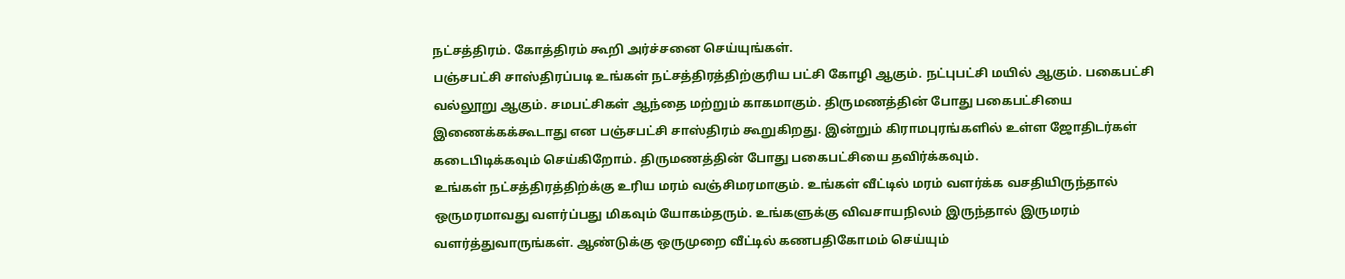நட்சத்திரம். கோத்திரம் கூறி அர்ச்சனை செய்யுங்கள்.
பஞ்சபட்சி சாஸ்திரப்படி உங்கள் நட்சத்திரத்திற்குரிய பட்சி கோழி ஆகும். நட்புபட்சி மயில் ஆகும். பகைபட்சி வல்லூறு ஆகும். சமபட்சிகள் ஆந்தை மற்றும் காகமாகும். திருமணத்தின் போது பகைபட்சியை இணைக்கக்கூடாது என பஞ்சபட்சி சாஸ்திரம் கூறுகிறது. இன்றும் கிராமபுரங்களில் உள்ள ஜோதிடர்கள் கடைபிடிக்கவும் செய்கிறோம். திருமணத்தின் போது பகைபட்சியை தவிர்க்கவும்.
உங்கள் நட்சத்திரத்திற்க்கு உரிய மரம் வஞ்சிமரமாகும். உங்கள் வீட்டில் மரம் வளர்க்க வசதியிருந்தால் ஒருமரமாவது வளர்ப்பது மிகவும் யோகம்தரும். உங்களுக்கு விவசாயநிலம் இருந்தால் இருமரம் வளர்த்துவாருங்கள். ஆண்டுக்கு ஒருமுறை வீட்டில் கணபதிகோமம் செய்யும்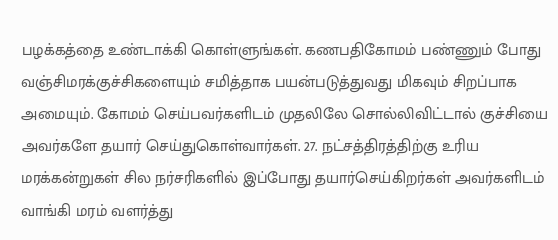பழக்கத்தை உண்டாக்கி கொள்ளுங்கள். கணபதிகோமம் பண்ணும் போது வஞ்சிமரக்குச்சிகளையும் சமித்தாக பயன்படுத்துவது மிகவும் சிறப்பாக அமையும். கோமம் செய்பவர்களிடம் முதலிலே சொல்லிவிட்டால் குச்சியை அவர்களே தயார் செய்துகொள்வார்கள். 27. நட்சத்திரத்திற்கு உரிய மரக்கன்றுகள் சில நர்சரிகளில் இப்போது தயார்செய்கிறர்கள் அவர்களிடம் வாங்கி மரம் வளர்த்து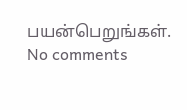பயன்பெறுங்கள்.
No comments